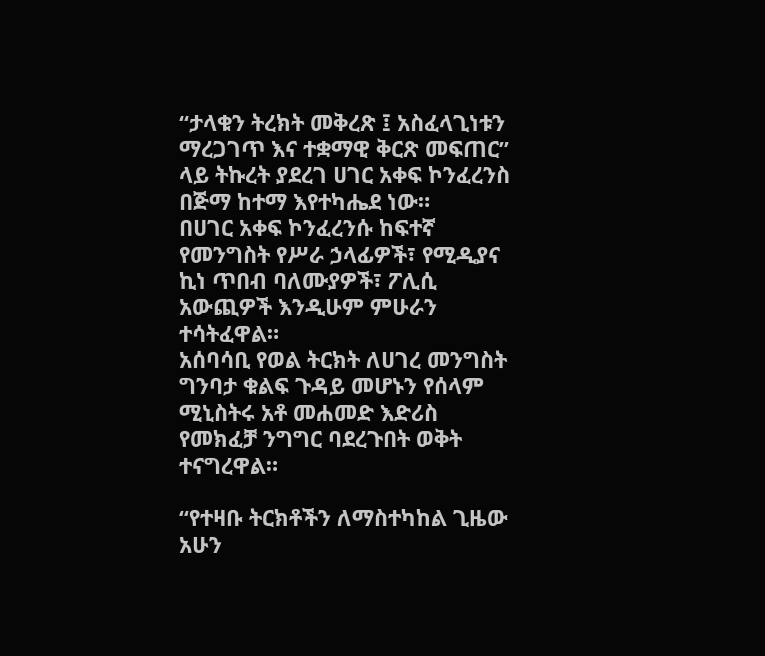“ታላቁን ትረክት መቅረጽ ፤ አስፈላጊነቱን ማረጋገጥ እና ተቋማዊ ቅርጽ መፍጠር” ላይ ትኩረት ያደረገ ሀገር አቀፍ ኮንፈረንስ በጅማ ከተማ እየተካሔደ ነው።
በሀገር አቀፍ ኮንፈረንሱ ከፍተኛ የመንግስት የሥራ ኃላፊዎች፣ የሚዲያና ኪነ ጥበብ ባለሙያዎች፣ ፖሊሲ አውጪዎች እንዲሁም ምሁራን ተሳትፈዋል።
አሰባሳቢ የወል ትርክት ለሀገረ መንግስት ግንባታ ቁልፍ ጉዳይ መሆኑን የሰላም ሚኒስትሩ አቶ መሐመድ እድሪስ የመክፈቻ ንግግር ባደረጉበት ወቅት ተናግረዋል።

“የተዛቡ ትርክቶችን ለማስተካከል ጊዜው አሁን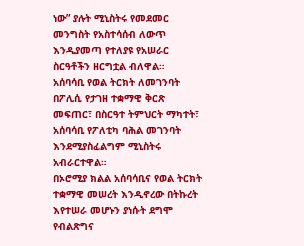ነው” ያሉት ሚኒስትሩ የመደመር መንግስት የአስተሳሰብ ለውጥ እንዲያመጣ የተለያዩ የአሠራር ስርዓቶችን ዘርግቷል ብለዋል።
አሰባሳቢ የወል ትርክት ለመገንባት በፖሊሲ የታገዘ ተቋማዊ ቅርጽ መፍጠር፣ በስርዓተ ትምህርት ማካተት፣ አሰባሳቢ የፖለቲካ ባሕል መገንባት እንደሚያስፈልግም ሚኒስትሩ አብራርተዋል።
በኦሮሚያ ክልል አሰባሳቢና የወል ትርክት ተቋማዊ መሠረት እንዲኖረው በትኩረት እየተሠራ መሆኑን ያነሱት ደግሞ የብልጽግና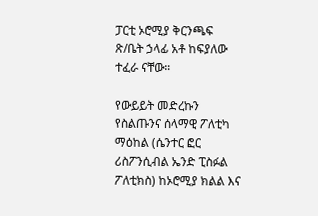ፓርቲ ኦሮሚያ ቅርንጫፍ ጽ/ቤት ኃላፊ አቶ ከፍያለው ተፈራ ናቸው።

የውይይት መድረኩን የስልጡንና ሰላማዊ ፖለቲካ ማዕከል (ሴንተር ፎር ሪስፖንሲብል ኤንድ ፒስፉል ፖለቲክስ) ከኦሮሚያ ክልል እና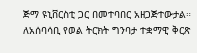ጅማ ዩኒቨርስቲ ጋር በመተባበር አዘጋጅተውታል።
ለአሰባሳቢ የወል ትርክት ግንባታ ተቋማዊ ቅርጽ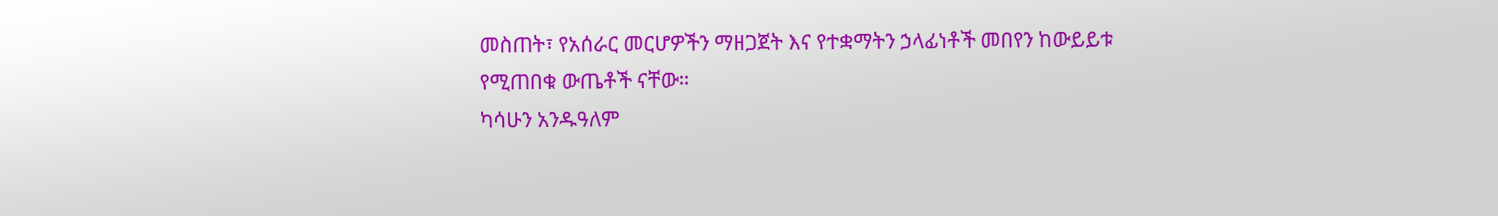መስጠት፣ የአሰራር መርሆዎችን ማዘጋጀት እና የተቋማትን ኃላፊነቶች መበየን ከውይይቱ የሚጠበቁ ውጤቶች ናቸው።
ካሳሁን አንዱዓለም